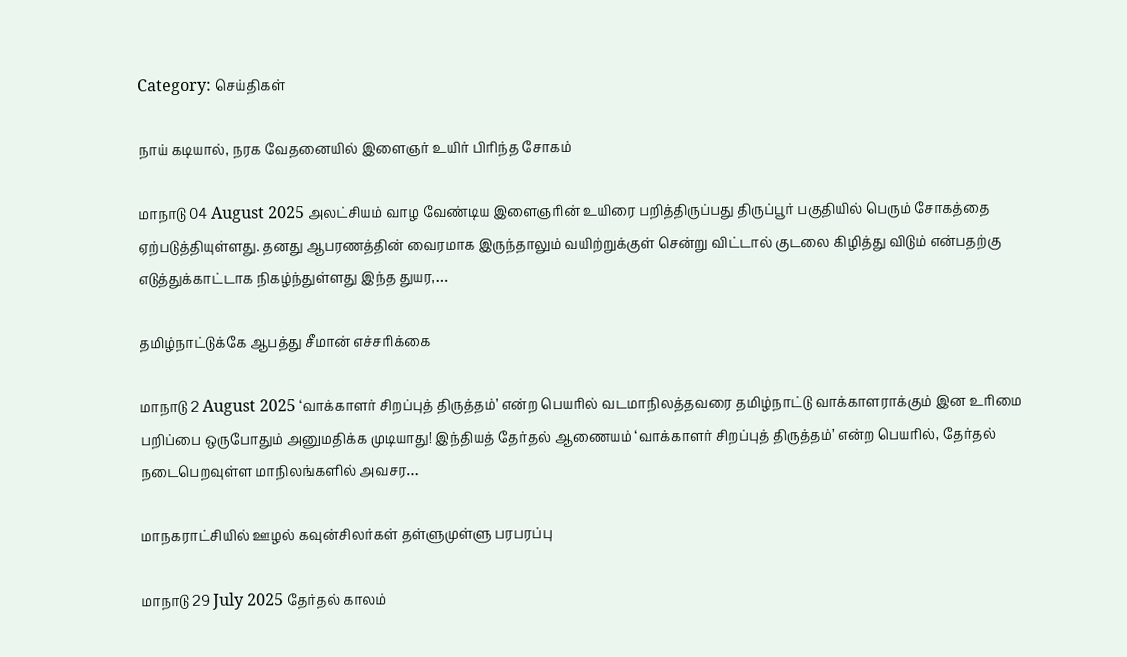Category: செய்திகள்

நாய் கடியால், நரக வேதனையில் இளைஞர் உயிர் பிரிந்த சோகம்

மாநாடு 04 August 2025 அலட்சியம் வாழ வேண்டிய இளைஞரின் உயிரை பறித்திருப்பது திருப்பூர் பகுதியில் பெரும் சோகத்தை ஏற்படுத்தியுள்ளது. தனது ஆபரணத்தின் வைரமாக இருந்தாலும் வயிற்றுக்குள் சென்று விட்டால் குடலை கிழித்து விடும் என்பதற்கு எடுத்துக்காட்டாக நிகழ்ந்துள்ளது இந்த துயர,…

தமிழ்நாட்டுக்கே ஆபத்து சீமான் எச்சரிக்கை

மாநாடு 2 August 2025 ‘வாக்காளர் சிறப்புத் திருத்தம்’ என்ற பெயரில் வடமாநிலத்தவரை தமிழ்நாட்டு வாக்காளராக்கும் இன உரிமை பறிப்பை ஒருபோதும் அனுமதிக்க முடியாது! இந்தியத் தேர்தல் ஆணையம் ‘வாக்காளர் சிறப்புத் திருத்தம்’ என்ற பெயரில், தேர்தல் நடைபெறவுள்ள மாநிலங்களில் அவசர…

மாநகராட்சியில் ஊழல் கவுன்சிலர்கள் தள்ளுமுள்ளு பரபரப்பு

மாநாடு 29 July 2025 தேர்தல் காலம்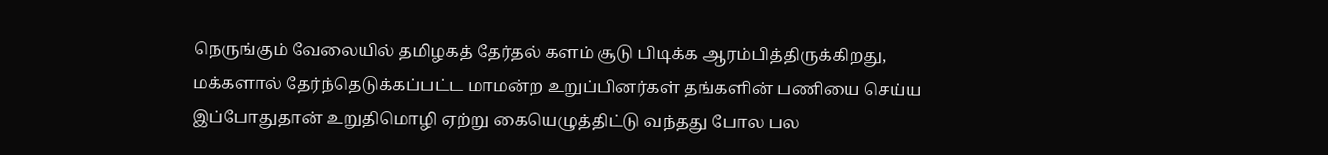நெருங்கும் வேலையில் தமிழகத் தேர்தல் களம் சூடு பிடிக்க ஆரம்பித்திருக்கிறது, மக்களால் தேர்ந்தெடுக்கப்பட்ட மாமன்ற உறுப்பினர்கள் தங்களின் பணியை செய்ய இப்போதுதான் உறுதிமொழி ஏற்று கையெழுத்திட்டு வந்தது போல பல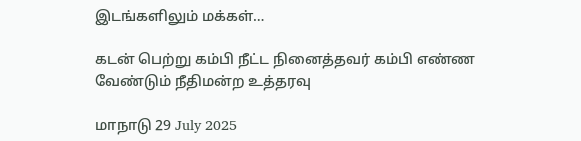இடங்களிலும் மக்கள்…

கடன் பெற்று கம்பி நீட்ட நினைத்தவர் கம்பி எண்ண வேண்டும் நீதிமன்ற உத்தரவு

மாநாடு 29 July 2025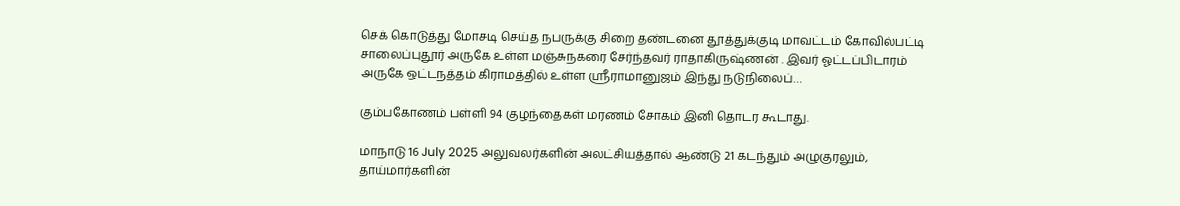செக் கொடுத்து மோசடி செய்த நபருக்கு சிறை தண்டனை தூத்துக்குடி மாவட்டம் கோவில்பட்டி சாலைப்புதூர் அருகே உள்ள மஞ்சுநகரை சேர்ந்தவர் ராதாகிருஷ்ணன் . இவர் ஓட்டப்பிடாரம் அருகே ஒட்டநத்தம் கிராமத்தில் உள்ள ஸ்ரீராமானுஜம் இந்து நடுநிலைப்…

கும்பகோணம் பள்ளி 94 குழந்தைகள் மரணம் சோகம் இனி தொடர கூடாது.

மாநாடு 16 July 2025 அலுவலர்களின் அலட்சியத்தால் ஆண்டு 21 கடந்தும் அழுகுரலும், தாய்மார்களின்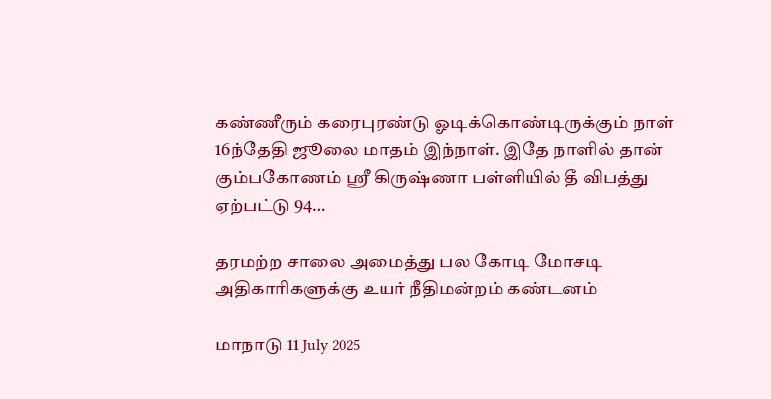கண்ணீரும் கரைபுரண்டு ஓடிக்கொண்டிருக்கும் நாள் 16ந்தேதி ஜூலை மாதம் இந்நாள். இதே நாளில் தான் கும்பகோணம் ஸ்ரீ கிருஷ்ணா பள்ளியில் தீ விபத்து ஏற்பட்டு 94…

தரமற்ற சாலை அமைத்து பல கோடி மோசடி அதிகாரிகளுக்கு உயர் நீதிமன்றம் கண்டனம்

மாநாடு 11 July 2025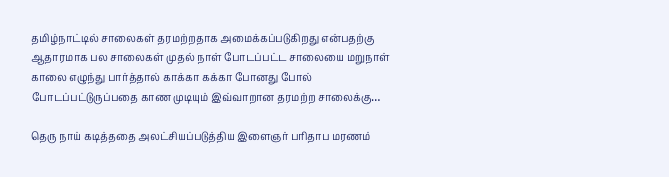தமிழ்நாட்டில் சாலைகள் தரமற்றதாக அமைக்கப்படுகிறது என்பதற்கு ஆதாரமாக பல சாலைகள் முதல் நாள் போடப்பட்ட சாலையை மறுநாள் காலை எழுந்து பார்த்தால் காக்கா கக்கா போனது போல் போடப்பட்டுருப்பதை காண முடியும் இவ்வாறான தரமற்ற சாலைக்கு…

தெரு நாய் கடித்ததை அலட்சியப்படுத்திய இளைஞர் பரிதாப மரணம்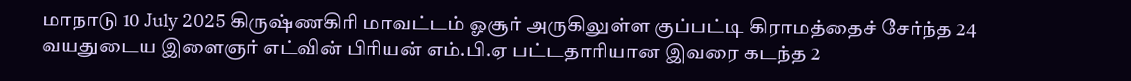மாநாடு 10 July 2025 கிருஷ்ணகிரி மாவட்டம் ஓசூர் அருகிலுள்ள குப்பட்டி கிராமத்தைச் சேர்ந்த 24 வயதுடைய இளைஞர் எட்வின் பிரியன் எம்.பி.ஏ பட்டதாரியான இவரை கடந்த 2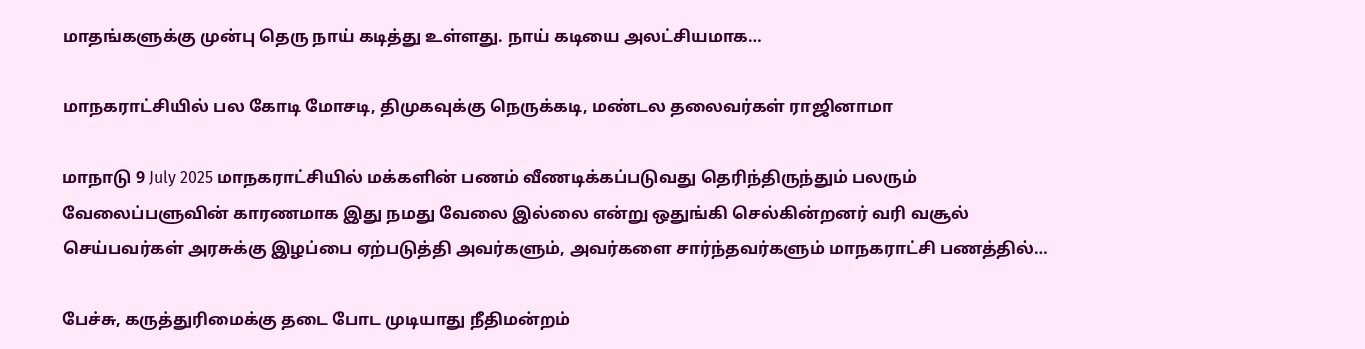மாதங்களுக்கு முன்பு தெரு நாய் கடித்து உள்ளது. நாய் கடியை அலட்சியமாக…

மாநகராட்சியில் பல கோடி மோசடி, திமுகவுக்கு நெருக்கடி, மண்டல தலைவர்கள் ராஜினாமா

மாநாடு 9 July 2025 மாநகராட்சியில் மக்களின் பணம் வீணடிக்கப்படுவது தெரிந்திருந்தும் பலரும் வேலைப்பளுவின் காரணமாக இது நமது வேலை இல்லை என்று ஒதுங்கி செல்கின்றனர் வரி வசூல் செய்பவர்கள் அரசுக்கு இழப்பை ஏற்படுத்தி அவர்களும், அவர்களை சார்ந்தவர்களும் மாநகராட்சி பணத்தில்…

பேச்சு, கருத்துரிமைக்கு தடை போட முடியாது நீதிமன்றம்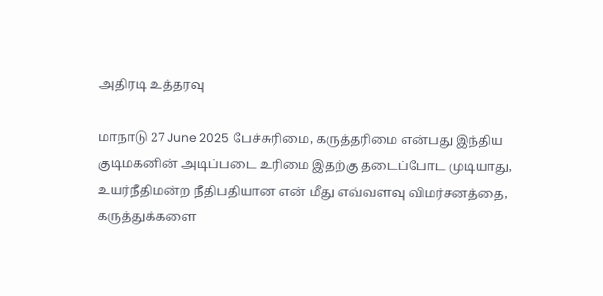அதிரடி உத்தரவு

மாநாடு 27 June 2025 பேச்சுரிமை, கருத்தரிமை என்பது இந்திய குடிமகனின் அடிப்படை உரிமை இதற்கு தடைப்போட முடியாது, உயர்நீதிமன்ற நீதிபதியான என் மீது எவ்வளவு விமர்சனத்தை, கருத்துக்களை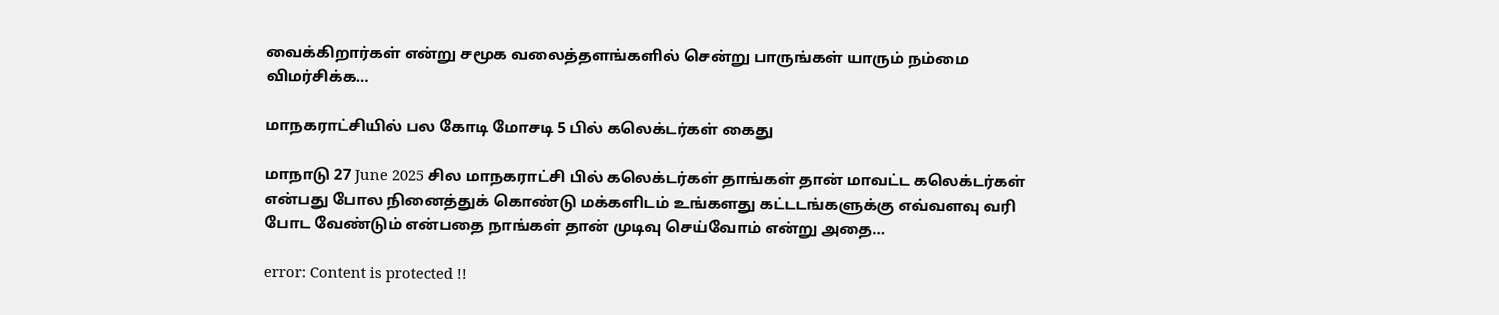வைக்கிறார்கள் என்று சமூக வலைத்தளங்களில் சென்று பாருங்கள் யாரும் நம்மை விமர்சிக்க…

மாநகராட்சியில் பல கோடி மோசடி 5 பில் கலெக்டர்கள் கைது

மாநாடு 27 June 2025 சில மாநகராட்சி பில் கலெக்டர்கள் தாங்கள் தான் மாவட்ட கலெக்டர்கள் என்பது போல நினைத்துக் கொண்டு மக்களிடம் உங்களது கட்டடங்களுக்கு எவ்வளவு வரி போட வேண்டும் என்பதை நாங்கள் தான் முடிவு செய்வோம் என்று அதை…

error: Content is protected !!